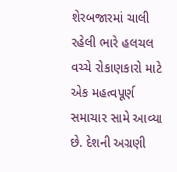શેરબજારમાં ચાલી રહેલી ભારે હલચલ વચ્ચે રોકાણકારો માટે એક મહત્વપૂર્ણ સમાચાર સામે આવ્યા છે. દેશની અગ્રણી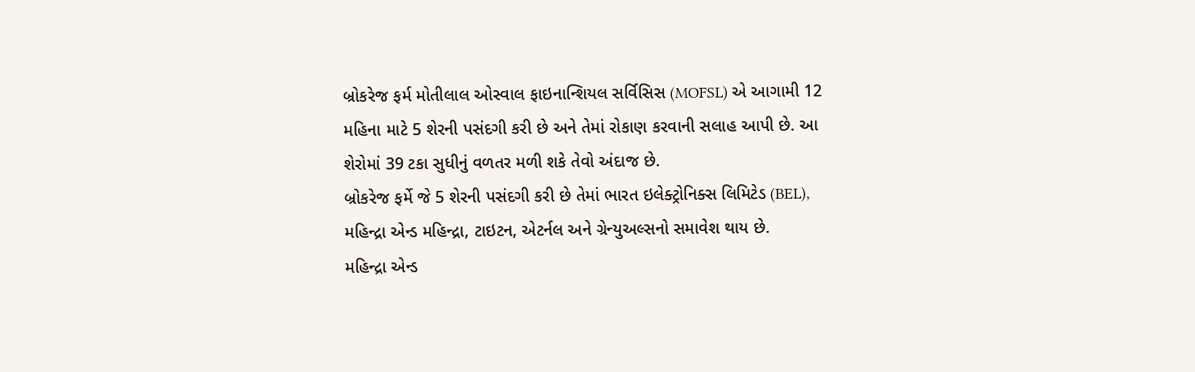બ્રોકરેજ ફર્મ મોતીલાલ ઓસ્વાલ ફાઇનાન્શિયલ સર્વિસિસ (MOFSL) એ આગામી 12 મહિના માટે 5 શેરની પસંદગી કરી છે અને તેમાં રોકાણ કરવાની સલાહ આપી છે. આ શેરોમાં 39 ટકા સુધીનું વળતર મળી શકે તેવો અંદાજ છે.
બ્રોકરેજ ફર્મે જે 5 શેરની પસંદગી કરી છે તેમાં ભારત ઇલેક્ટ્રોનિક્સ લિમિટેડ (BEL), મહિન્દ્રા એન્ડ મહિન્દ્રા, ટાઇટન, એટર્નલ અને ગ્રેન્યુઅલ્સનો સમાવેશ થાય છે.
મહિન્દ્રા એન્ડ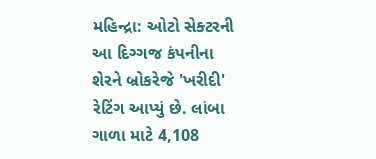મહિન્દ્રા: ઓટો સેક્ટરની આ દિગ્ગજ કંપનીના શેરને બ્રોકરેજે 'ખરીદી' રેટિંગ આપ્યું છે. લાંબા ગાળા માટે 4,108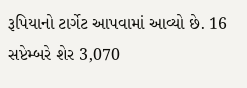રૂપિયાનો ટાર્ગેટ આપવામાં આવ્યો છે. 16 સપ્ટેમ્બરે શેર 3,070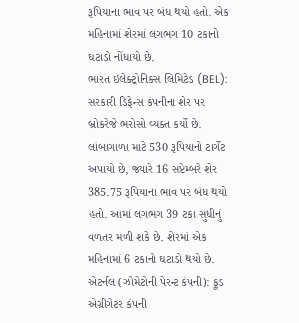રૂપિયાના ભાવ પર બંધ થયો હતો. એક મહિનામાં શેરમાં લગભગ 10 ટકાનો ઘટાડો નોંધાયો છે.
ભારત ઇલેક્ટ્રોનિક્સ લિમિટેડ (BEL): સરકારી ડિફેન્સ કંપનીના શેર પર બ્રોકરેજે ભરોસો વ્યક્ત કર્યો છે. લાંબાગાળા માટે 530 રૂપિયાનો ટાર્ગેટ અપાયો છે, જ્યારે 16 સપ્ટેમ્બરે શેર 385.75 રૂપિયાના ભાવ પર બંધ થયો હતો. આમાં લગભગ 39 ટકા સુધીનું વળતર મળી શકે છે. શેરમાં એક મહિનામાં 6 ટકાનો ઘટાડો થયો છે.
એટર્નલ (ઝોમેટોની પેરન્ટ કંપની): ફૂડ એગ્રીગેટર કંપની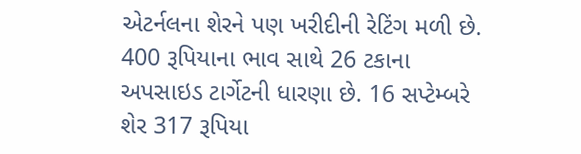એટર્નલના શેરને પણ ખરીદીની રેટિંગ મળી છે. 400 રૂપિયાના ભાવ સાથે 26 ટકાના અપસાઇડ ટાર્ગેટની ધારણા છે. 16 સપ્ટેમ્બરે શેર 317 રૂપિયા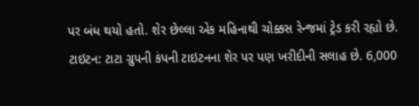પર બંધ થયો હતો. શેર છેલ્લા એક મહિનાથી ચોક્કસ રેન્જમાં ટ્રેડ કરી રહ્યો છે.
ટાઇટન: ટાટા ગ્રુપની કંપની ટાઇટનના શેર પર પણ ખરીદીની સલાહ છે. 6,000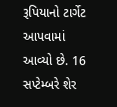રૂપિયાનો ટાર્ગેટ આપવામાં આવ્યો છે. 16 સપ્ટેમ્બરે શેર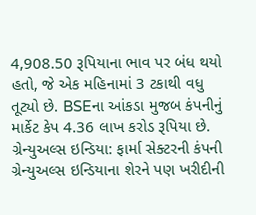4,908.50 રૂપિયાના ભાવ પર બંધ થયો હતો, જે એક મહિનામાં 3 ટકાથી વધુ તૂટ્યો છે. BSEના આંકડા મુજબ કંપનીનું માર્કેટ કેપ 4.36 લાખ કરોડ રૂપિયા છે.
ગ્રેન્યુઅલ્સ ઇન્ડિયા: ફાર્મા સેક્ટરની કંપની ગ્રેન્યુઅલ્સ ઇન્ડિયાના શેરને પણ ખરીદીની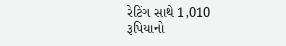રેટિંગ સાથે 1,010 રૂપિયાનો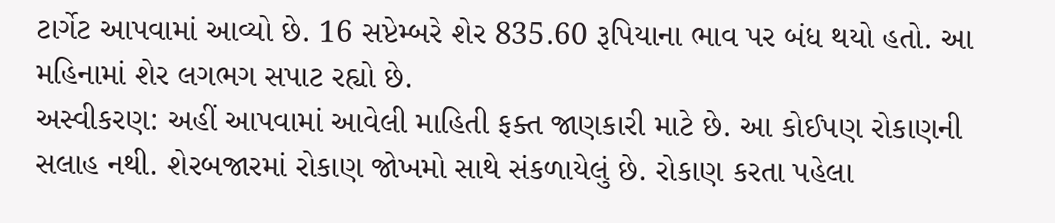ટાર્ગેટ આપવામાં આવ્યો છે. 16 સપ્ટેમ્બરે શેર 835.60 રૂપિયાના ભાવ પર બંધ થયો હતો. આ મહિનામાં શેર લગભગ સપાટ રહ્યો છે.
અસ્વીકરણ: અહીં આપવામાં આવેલી માહિતી ફક્ત જાણકારી માટે છે. આ કોઈપણ રોકાણની સલાહ નથી. શેરબજારમાં રોકાણ જોખમો સાથે સંકળાયેલું છે. રોકાણ કરતા પહેલા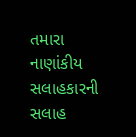તમારા નાણાંકીય સલાહકારની સલાહ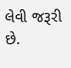લેવી જરૂરી છે.